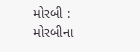મોરબી : મોરબીના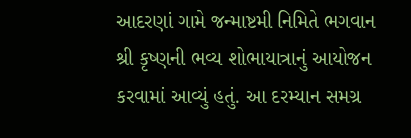આદરણાં ગામે જન્માષ્ટમી નિમિતે ભગવાન શ્રી કૃષ્ણની ભવ્ય શોભાયાત્રાનું આયોજન કરવામાં આવ્યું હતું. આ દરમ્યાન સમગ્ર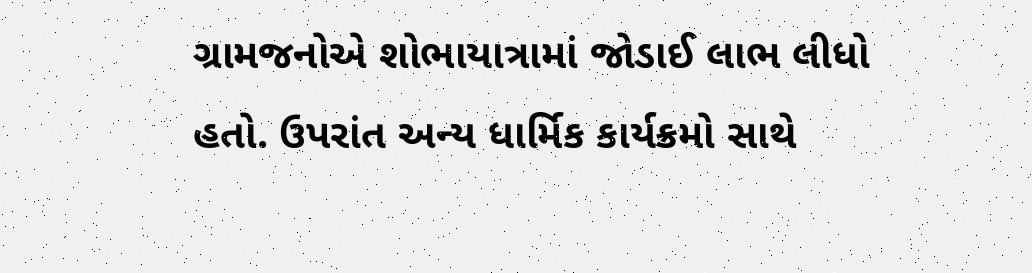ગ્રામજનોએ શોભાયાત્રામાં જોડાઈ લાભ લીધો હતો. ઉપરાંત અન્ય ધાર્મિક કાર્યક્રમો સાથે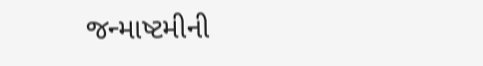જન્માષ્ટમીની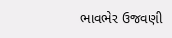ભાવભેર ઉજવણી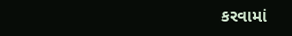કરવામાં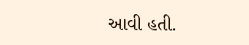આવી હતી.